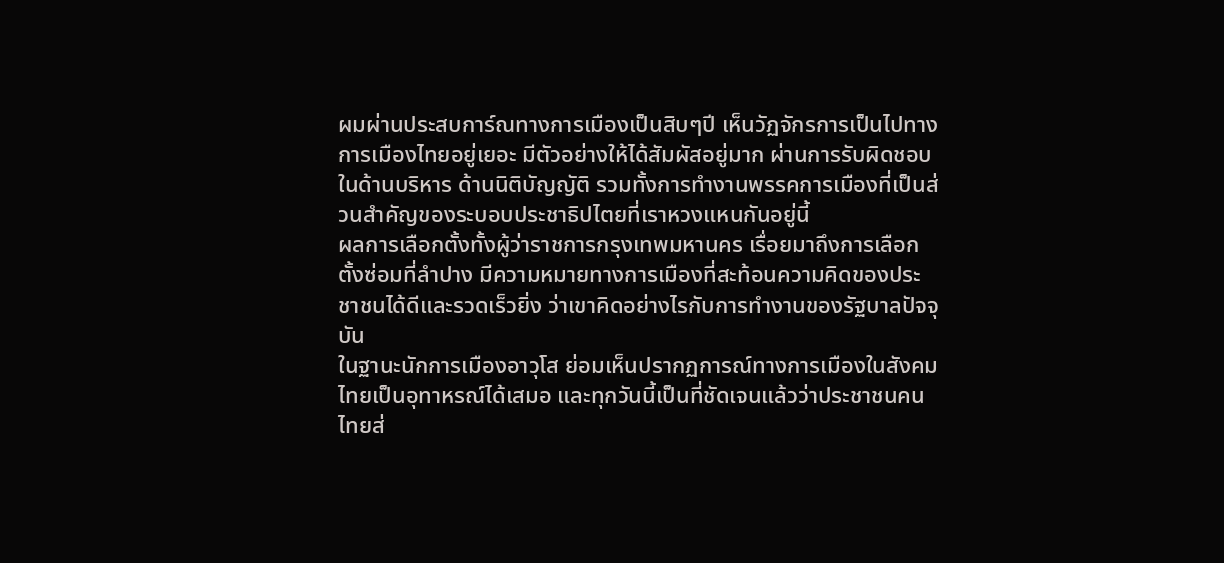ผมผ่านประสบการ์ณทางการเมืองเป็นสิบๆปี เห็นวัฏจักรการเป็นไปทางการเมืองไทยอยู่เยอะ มีตัวอย่างให้ได้สัมผัสอยู่มาก ผ่านการรับผิดชอบในด้านบริหาร ด้านนิติบัญญัติ รวมทั้งการทำงานพรรคการเมืองที่เป็นส่วนสำคัญของระบอบประชาธิปไตยที่เราหวงแหนกันอยู่นี้
ผลการเลือกตั้งทั้งผู้ว่าราชการกรุงเทพมหานคร เรื่อยมาถึงการเลือกตั้งซ่อมที่ลำปาง มีความหมายทางการเมืองที่สะท้อนความคิดของประชาชนได้ดีและรวดเร็วยิ่ง ว่าเขาคิดอย่างไรกับการทำงานของรัฐบาลปัจจุบัน
ในฐานะนักการเมืองอาวุโส ย่อมเห็นปรากฏการณ์ทางการเมืองในสังคมไทยเป็นอุทาหรณ์ได้เสมอ และทุกวันนี้เป็นที่ชัดเจนแล้วว่าประชาชนคนไทยส่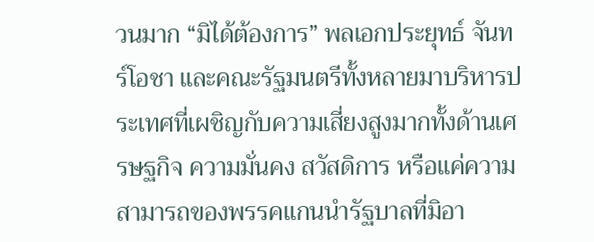วนมาก “มิได้ต้องการ” พลเอกประยุทธ์ จันทร์โอชา และคณะรัฐมนตรีทั้งหลายมาบริหารประเทศที่เผชิญกับความเสี่ยงสูงมากทั้งด้านเศรษฐกิจ ความมั่นคง สวัสดิการ หรือแค่ความสามารถของพรรคแกนนำรัฐบาลที่มิอา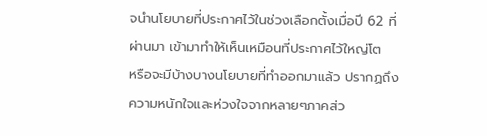จนำนโยบายที่ประกาศไว้ในช่วงเลือกตั้งเมื่อปี 62 ที่ผ่านมา เข้ามาทำให้เห็นเหมือนที่ประกาศไว้ใหญ่โต
หรือจะมีบ้างบางนโยบายที่ทำออกมาแล้ว ปรากฏถึงความหนักใจและห่วงใจจากหลายๆภาคส่ว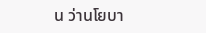น ว่านโยบา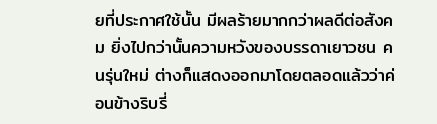ยที่ประกาศใช้นั้น มีผลร้ายมากกว่าผลดีต่อสังคม ยิ่งไปกว่านั้นความหวังของบรรดาเยาวชน คนรุ่นใหม่ ต่างก็แสดงออกมาโดยตลอดแล้วว่าค่อนข้างริบรี่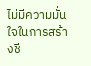ไม่มีความมั่นใจในการสร้างชี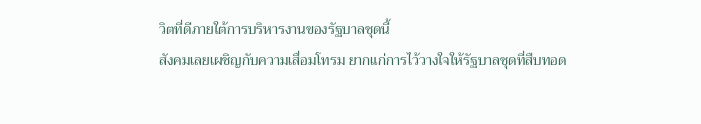วิตที่ดีภายใต้การบริหารงานของรัฐบาลชุดนี้
สังคมเลยเผชิญกับความเสื่อมโทรม ยากแก่การไว้วางใจให้รัฐบาลชุดที่สืบทอด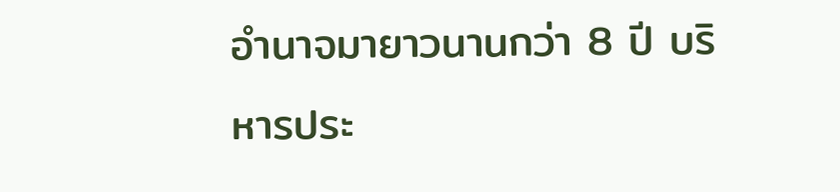อำนาจมายาวนานกว่า 8 ปี บริหารประ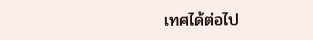เทศได้ต่อไป